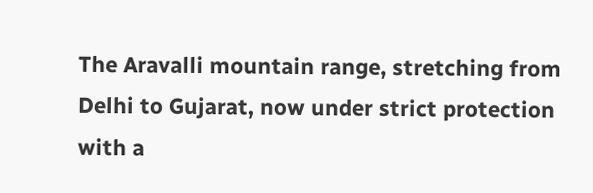The Aravalli mountain range, stretching from Delhi to Gujarat, now under strict protection with a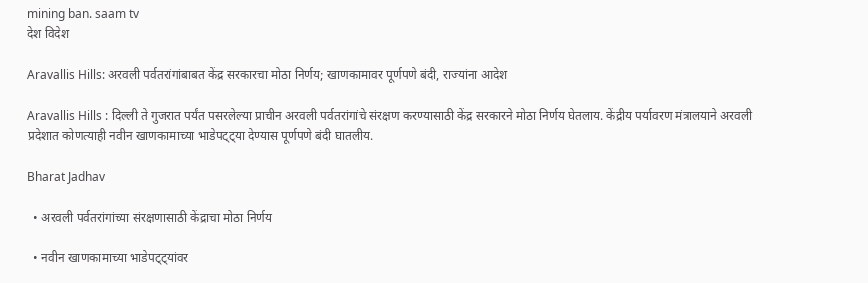mining ban. saam tv
देश विदेश

Aravallis Hills: अरवली पर्वतरांगांबाबत केंद्र सरकारचा मोठा निर्णय; खाणकामावर पूर्णपणे बंदी, राज्यांना आदेश

Aravallis Hills : दिल्ली ते गुजरात पर्यंत पसरलेल्या प्राचीन अरवली पर्वतरांगांचे संरक्षण करण्यासाठी केंद्र सरकारने मोठा निर्णय घेतलाय. केंद्रीय पर्यावरण मंत्रालयाने अरवली प्रदेशात कोणत्याही नवीन खाणकामाच्या भाडेपट्ट्या देण्यास पूर्णपणे बंदी घातलीय.

Bharat Jadhav

  • अरवली पर्वतरांगांच्या संरक्षणासाठी केंद्राचा मोठा निर्णय

  • नवीन खाणकामाच्या भाडेपट्ट्यांवर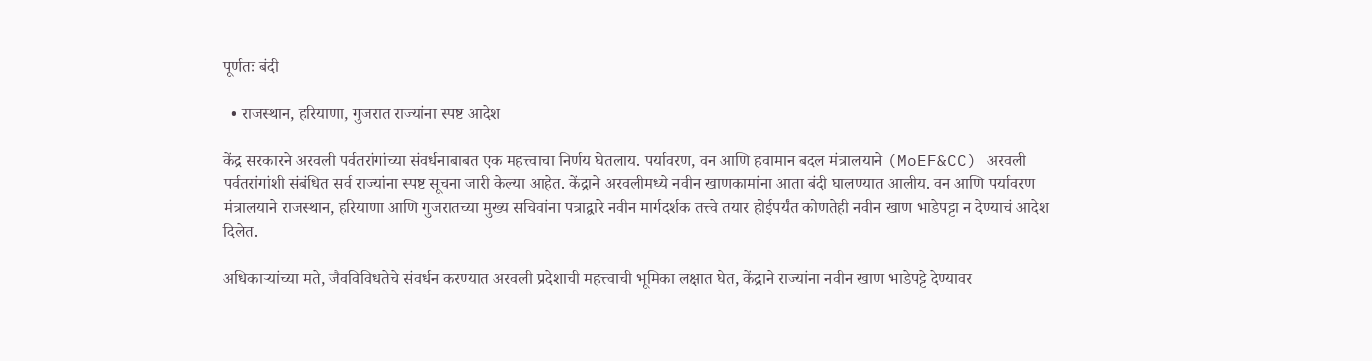पूर्णतः बंदी

  • राजस्थान, हरियाणा, गुजरात राज्यांना स्पष्ट आदेश

केंद्र सरकारने अरवली पर्वतरांगांच्या संवर्धनाबाबत एक महत्त्वाचा निर्णय घेतलाय. पर्यावरण, वन आणि हवामान बदल मंत्रालयाने (MoEF&CC) अरवली पर्वतरांगांशी संबंधित सर्व राज्यांना स्पष्ट सूचना जारी केल्या आहेत. केंद्राने अरवलीमध्ये नवीन खाणकामांना आता बंदी घालण्यात आलीय. वन आणि पर्यावरण मंत्रालयाने राजस्थान, हरियाणा आणि गुजरातच्या मुख्य सचिवांना पत्राद्वारे नवीन मार्गदर्शक तत्त्वे तयार होईपर्यंत कोणतेही नवीन खाण भाडेपट्टा न देण्याचं आदेश दिलेत.

अधिकाऱ्यांच्या मते, जैवविविधतेचे संवर्धन करण्यात अरवली प्रदेशाची महत्त्वाची भूमिका लक्षात घेत, केंद्राने राज्यांना नवीन खाण भाडेपट्टे देण्यावर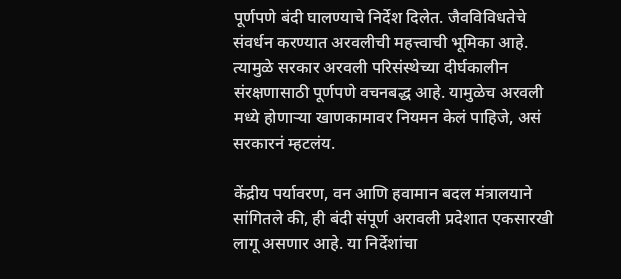पूर्णपणे बंदी घालण्याचे निर्देश दिलेत. जैवविविधतेचे संवर्धन करण्यात अरवलीची महत्त्वाची भूमिका आहे. त्यामुळे सरकार अरवली परिसंस्थेच्या दीर्घकालीन संरक्षणासाठी पूर्णपणे वचनबद्ध आहे. यामुळेच अरवली मध्ये होणाऱ्या खाणकामावर नियमन केलं पाहिजे, असं सरकारनं म्हटलंय.

केंद्रीय पर्यावरण, वन आणि हवामान बदल मंत्रालयाने सांगितले की, ही बंदी संपूर्ण अरावली प्रदेशात एकसारखी लागू असणार आहे. या निर्देशांचा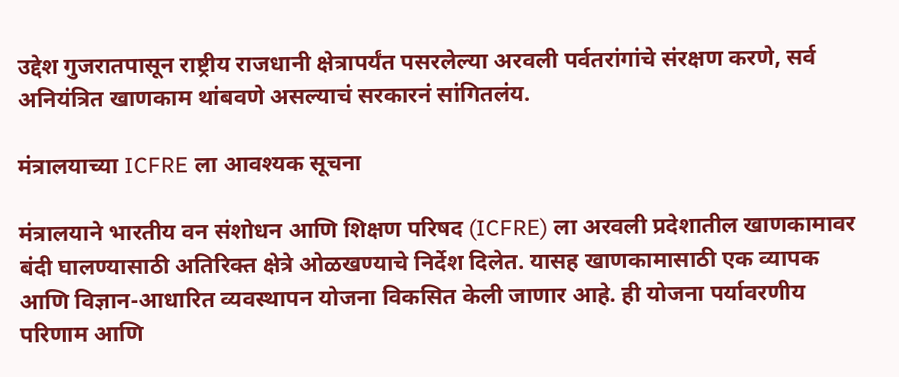उद्देश गुजरातपासून राष्ट्रीय राजधानी क्षेत्रापर्यंत पसरलेल्या अरवली पर्वतरांगांचे संरक्षण करणे, सर्व अनियंत्रित खाणकाम थांबवणे असल्याचं सरकारनं सांगितलंय.

मंत्रालयाच्या ICFRE ला आवश्यक सूचना

मंत्रालयाने भारतीय वन संशोधन आणि शिक्षण परिषद (ICFRE) ला अरवली प्रदेशातील खाणकामावर बंदी घालण्यासाठी अतिरिक्त क्षेत्रे ओळखण्याचे निर्देश दिलेत. यासह खाणकामासाठी एक व्यापक आणि विज्ञान-आधारित व्यवस्थापन योजना विकसित केली जाणार आहे. ही योजना पर्यावरणीय परिणाम आणि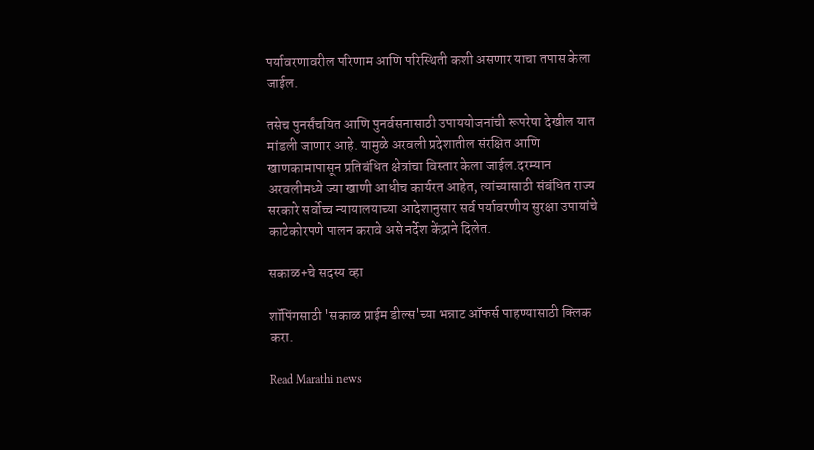पर्यावरणावरील परिणाम आणि परिस्थिती कशी असणार याचा तपास केला जाईल.

तसेच पुनर्संचयित आणि पुनर्वसनासाठी उपाययोजनांची रूपरेषा देखील यात मांडली जाणार आहे. यामुळे अरवली प्रदेशातील संरक्षित आणि खाणकामापासून प्रतिबंधित क्षेत्रांचा विस्तार केला जाईल.दरम्यान अरवलीमध्ये ज्या खाणी आधीच कार्यरत आहेत, त्यांच्यासाठी संबंधित राज्य सरकारे सर्वोच्च न्यायालयाच्या आदेशानुसार सर्व पर्यावरणीय सुरक्षा उपायांचे काटेकोरपणे पालन करावे असे नर्देश केंद्राने दिलेत.

सकाळ+चे सदस्य व्हा

शॉपिंगसाठी 'सकाळ प्राईम डील्स'च्या भन्नाट ऑफर्स पाहण्यासाठी क्लिक करा.

Read Marathi news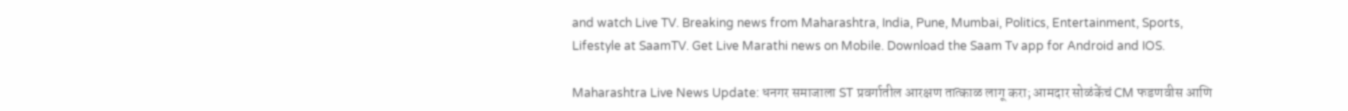and watch Live TV. Breaking news from Maharashtra, India, Pune, Mumbai, Politics, Entertainment, Sports, Lifestyle at SaamTV. Get Live Marathi news on Mobile. Download the Saam Tv app for Android and IOS.

Maharashtra Live News Update: धनगर समाजाला ST प्रवर्गातील आरक्षण तात्काळ लागू करा; आमदार सोळंकेंचं CM फडणवीस आणि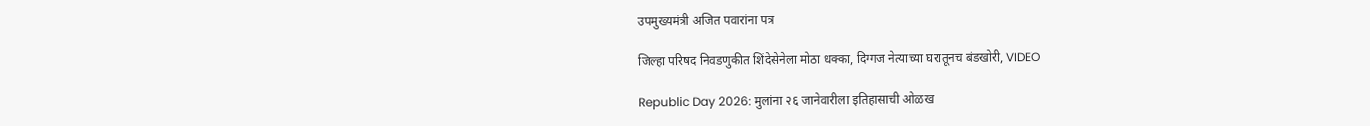उपमुख्यमंत्री अजित पवारांना पत्र

जिल्हा परिषद निवडणुकीत शिंदेसेनेला मोठा धक्का, दिग्गज नेत्याच्या घरातूनच बंडखोरी, VIDEO

Republic Day 2026: मुलांना २६ जानेवारीला इतिहासाची ओळख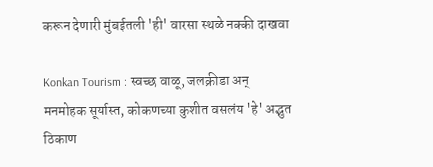करून देणारी मुंबईतली 'ही' वारसा स्थळे नक्की दाखवा

Konkan Tourism : स्वच्छ वाळू, जलक्रीडा अन् मनमोहक सूर्यास्त, कोकणच्या कुशीत वसलंय 'हे' अद्भुत ठिकाण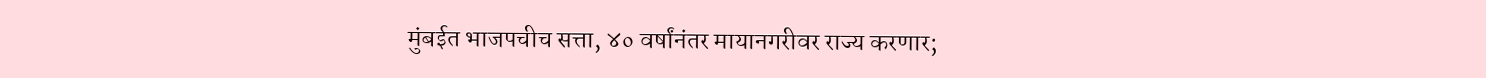मुंबईत भाजपचीच सत्ता, ४० वर्षांनंतर मायानगरीवर राज्य करणार;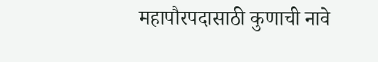महापौरपदासाठी कुणाची नावे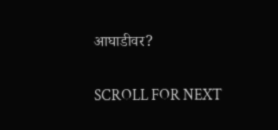आघाडीवर?

SCROLL FOR NEXT